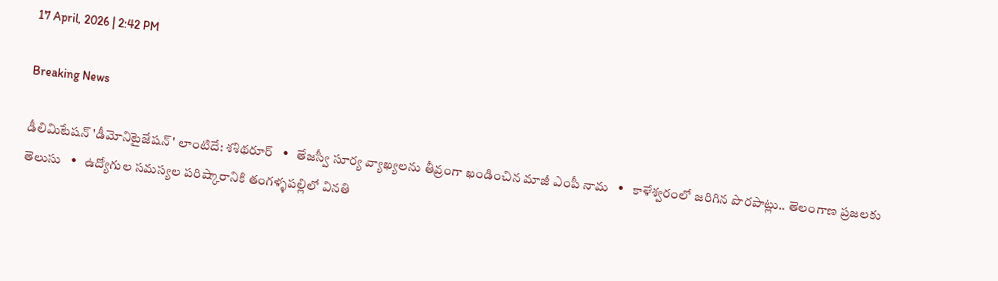17 April, 2026 | 2:42 PM

Breaking News

డీలిమిటేషన్ 'డీమోనిటైజేషన్' లాంటిదే: శశిథరూర్   •   తేజస్వీ సూర్య వ్యాఖ్యలను తీవ్రంగా ఖండించిన మాజీ ఎంపీ నామ   •   కాళేశ్వరంలో జరిగిన పొరపాట్లు.. తెలంగాణ ప్రజలకు తెలుసు   •   ఉద్యోగుల సమస్యల పరిష్కారానికి తంగళ్ళపల్లిలో వినతి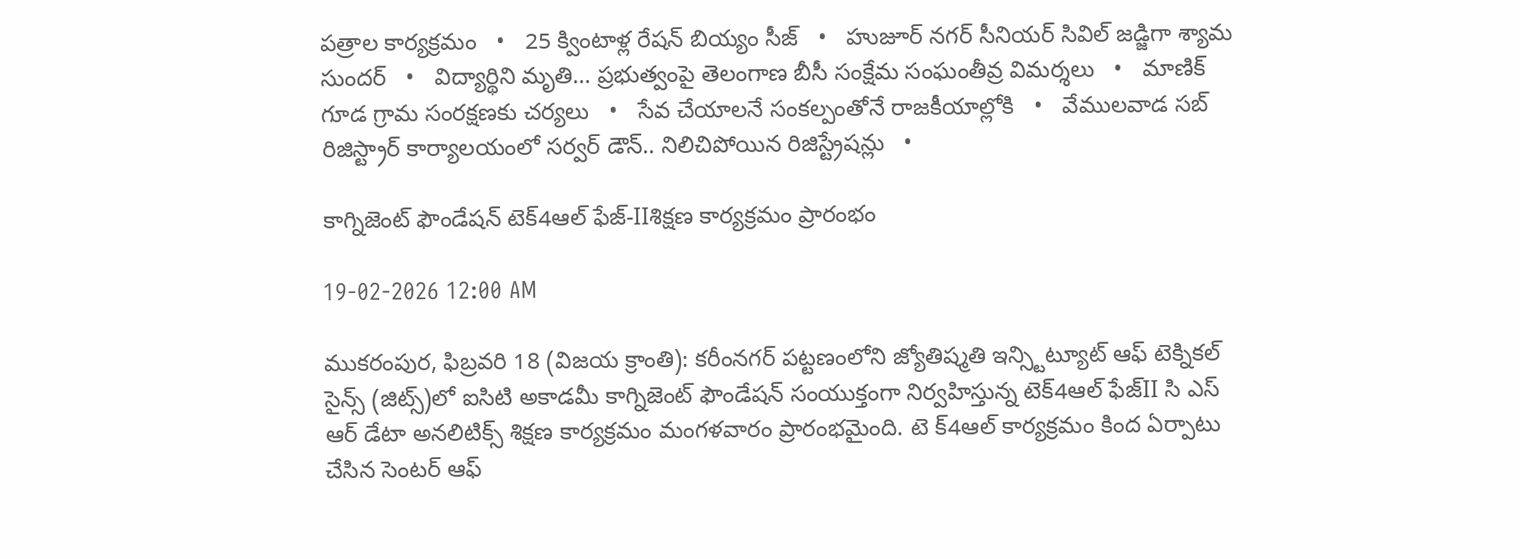పత్రాల కార్యక్రమం   •   25 క్వింటాళ్ల రేషన్ బియ్యం సీజ్   •   హుజూర్ నగర్ సీనియర్ సివిల్ జడ్జిగా శ్యామ సుందర్   •   విద్యార్థిని మృతి... ప్రభుత్వంపై తెలంగాణ బీసీ సంక్షేమ సంఘంతీవ్ర విమర్శలు   •   మాణిక్ గూడ గ్రామ సంరక్షణకు చర్యలు   •   సేవ చేయాలనే సంకల్పంతోనే రాజకీయాల్లోకి   •   వేములవాడ సబ్ రిజిస్ట్రార్ కార్యాలయంలో సర్వర్ డౌన్.. నిలిచిపోయిన రిజిస్ట్రేషన్లు   •

కాగ్నిజెంట్ ఫౌండేషన్ టెక్4ఆల్ ఫేజ్-IIశిక్షణ కార్యక్రమం ప్రారంభం

19-02-2026 12:00 AM

ముకరంపుర, ఫిబ్రవరి 18 (విజయ క్రాంతి): కరీంనగర్ పట్టణంలోని జ్యోతిష్మతి ఇన్స్టిట్యూట్ ఆఫ్ టెక్నికల్ సైన్స్ (జిట్స్)లో ఐసిటి అకాడమీ కాగ్నిజెంట్ ఫౌండేషన్ సంయుక్తంగా నిర్వహిస్తున్న టెక్4ఆల్ ఫేజ్‌II సి ఎస్ ఆర్ డేటా అనలిటిక్స్ శిక్షణ కార్యక్రమం మంగళవారం ప్రారంభమైంది. టె క్4ఆల్ కార్యక్రమం కింద ఏర్పాటు చేసిన సెంటర్ ఆఫ్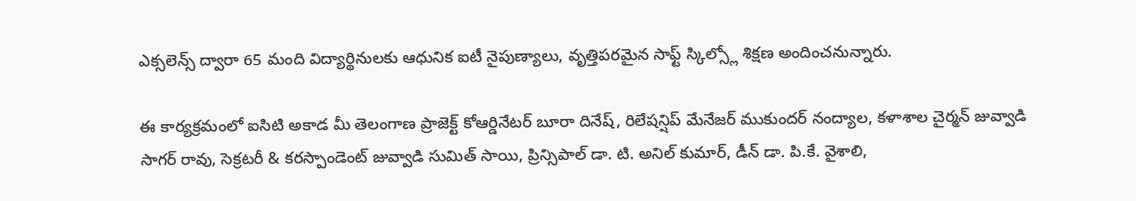ఎక్సలెన్స్ ద్వారా 65 మంది విద్యార్థినులకు ఆధునిక ఐటీ నైపుణ్యాలు, వృత్తిపరమైన సాఫ్ట్ స్కిల్స్లో శిక్షణ అందించనున్నారు.

ఈ కార్యక్రమంలో ఐసిటి అకాడ మీ తెలంగాణ ప్రాజెక్ట్ కోఆర్డినేటర్ బూరా దినేష్, రిలేషన్షిప్ మేనేజర్ ముకుందర్ నంద్యాల, కళాశాల చైర్మన్ జువ్వాడి సాగర్ రావు, సెక్రటరీ & కరస్పాండెంట్ జువ్వాడి సుమిత్ సాయి, ప్రిన్సిపాల్ డా. టి. అనిల్ కుమార్, డీన్ డా. పి.కే. వైశాలి,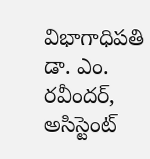విభాగాధిపతి డా. ఎం. రవీందర్, అసిస్టెంట్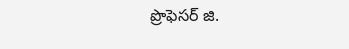ప్రొఫెసర్ జి.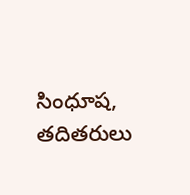సింధూష, తదితరులు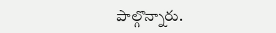పాల్గొన్నారు.